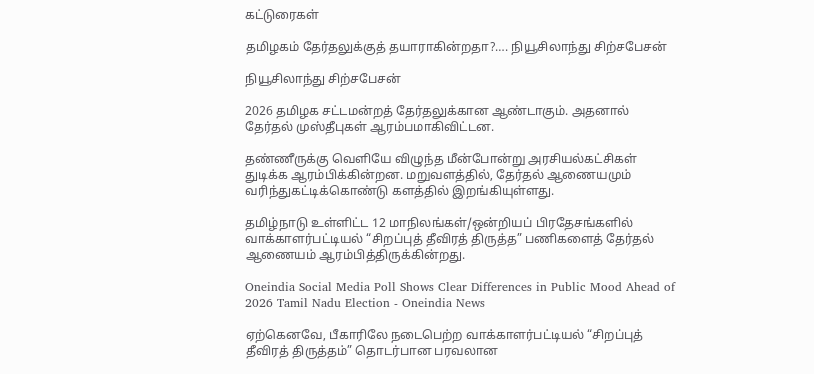கட்டுரைகள்

தமிழகம் தேர்தலுக்குத் தயாராகின்றதா?…. நியூசிலாந்து சிற்சபேசன்

நியூசிலாந்து சிற்சபேசன்

2026 தமிழக சட்டமன்றத் தேர்தலுக்கான ஆண்டாகும். அதனால் தேர்தல் முஸ்தீபுகள் ஆரம்பமாகிவிட்டன.

தண்ணீருக்கு வெளியே விழுந்த மீன்போன்று அரசியல்கட்சிகள் துடிக்க ஆரம்பிக்கின்றன. மறுவளத்தில், தேர்தல் ஆணையமும் வரிந்துகட்டிக்கொண்டு களத்தில் இறங்கியுள்ளது.

தமிழ்நாடு உள்ளிட்ட 12 மாநிலங்கள்/ஒன்றியப் பிரதேசங்களில் வாக்காளர்பட்டியல் “சிறப்புத் தீவிரத் திருத்த” பணிகளைத் தேர்தல் ஆணையம் ஆரம்பித்திருக்கின்றது.

Oneindia Social Media Poll Shows Clear Differences in Public Mood Ahead of 2026 Tamil Nadu Election - Oneindia News

ஏற்கெனவே, பீகாரிலே நடைபெற்ற வாக்காளர்பட்டியல் “சிறப்புத் தீவிரத் திருத்தம்” தொடர்பான பரவலான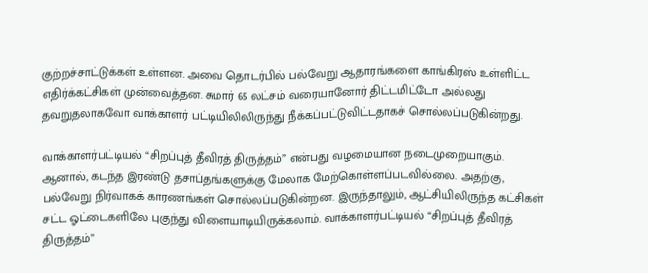குற்றச்சாட்டுக்கள் உள்ளன. அவை தொடர்பில் பல்வேறு ஆதாரங்களை காங்கிரஸ் உள்ளிட்ட எதிர்க்கட்சிகள் முன்வைத்தன. சுமார் 65 லட்சம் வரையானோர் திட்டமிட்டோ அல்லது தவறுதலாகவோ வாக்காளர் பட்டியிலிலிருந்து நீக்கப்பட்டுவிட்டதாகச் சொல்லப்படுகின்றது.

வாக்காளர்பட்டியல் “சிறப்புத் தீவிரத் திருத்தம்” என்பது வழமையான நடைமுறையாகும். ஆனால், கடந்த இரண்டு தசாப்தங்களுக்கு மேலாக மேற்கொள்ளப்படவில்லை. அதற்கு, பல்வேறு நிர்வாகக் காரணங்கள் சொல்லப்படுகின்றன. இருந்தாலும், ஆட்சியிலிருந்த கட்சிகள் சட்ட ஓட்டைகளிலே புகுந்து விளையாடியிருக்கலாம். வாக்காளர்பட்டியல் “சிறப்புத் தீவிரத் திருத்தம்”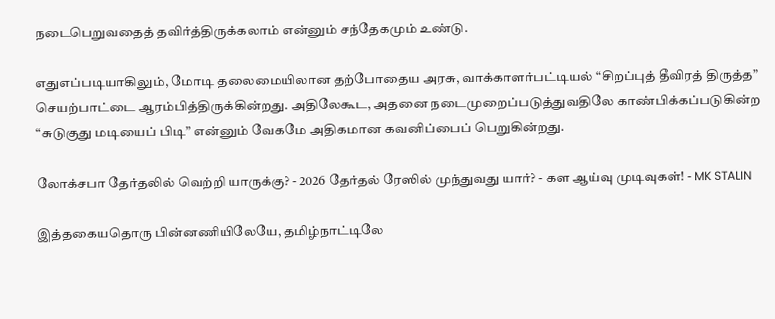நடைபெறுவதைத் தவிர்த்திருக்கலாம் என்னும் சந்தேகமும் உண்டு.

எதுஎப்படியாகிலும், மோடி தலைமையிலான தற்போதைய அரசு, வாக்காளர்பட்டியல் “சிறப்புத் தீவிரத் திருத்த” செயற்பாட்டை ஆரம்பித்திருக்கின்றது. அதிலேகூட, அதனை நடைமுறைப்படுத்துவதிலே காண்பிக்கப்படுகின்ற “சுடுகுது மடியைப் பிடி” என்னும் வேகமே அதிகமான கவனிப்பைப் பெறுகின்றது.

லோக்சபா தேர்தலில் வெற்றி யாருக்கு? - 2026 தேர்தல் ரேஸில் முந்துவது யார்? - கள ஆய்வு முடிவுகள்! - MK STALIN

இத்தகையதொரு பின்னணியிலேயே, தமிழ்நாட்டிலே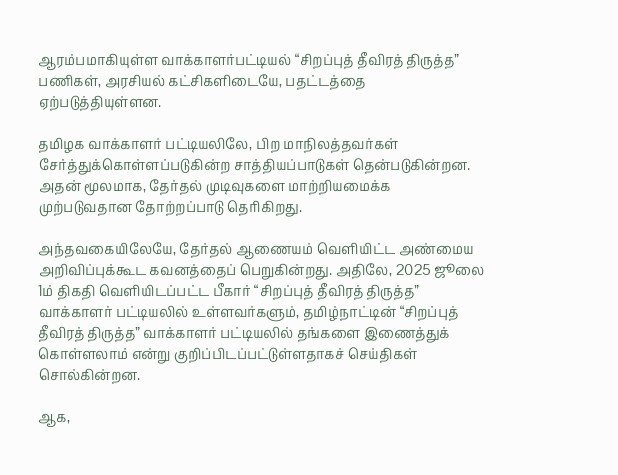ஆரம்பமாகியுள்ள வாக்காளர்பட்டியல் “சிறப்புத் தீவிரத் திருத்த” பணிகள், அரசியல் கட்சிகளிடையே, பதட்டத்தை ஏற்படுத்தியுள்ளன.

தமிழக வாக்காளர் பட்டியலிலே, பிற மாநிலத்தவர்கள் சேர்த்துக்கொள்ளப்படுகின்ற சாத்தியப்பாடுகள் தென்படுகின்றன. அதன் மூலமாக, தேர்தல் முடிவுகளை மாற்றியமைக்க முற்படுவதான தோற்றப்பாடு தெரிகிறது.

அந்தவகையிலேயே, தேர்தல் ஆணையம் வெளியிட்ட அண்மைய அறிவிப்புக்கூட கவனத்தைப் பெறுகின்றது. அதிலே, 2025 ஜூலை 1ம் திகதி வெளியிடப்பட்ட பீகார் “சிறப்புத் தீவிரத் திருத்த” வாக்காளர் பட்டியலில் உள்ளவர்களும், தமிழ்நாட்டின் “சிறப்புத் தீவிரத் திருத்த” வாக்காளர் பட்டியலில் தங்களை இணைத்துக் கொள்ளலாம் என்று குறிப்பிடப்பட்டுள்ளதாகச் செய்திகள் சொல்கின்றன.

ஆக,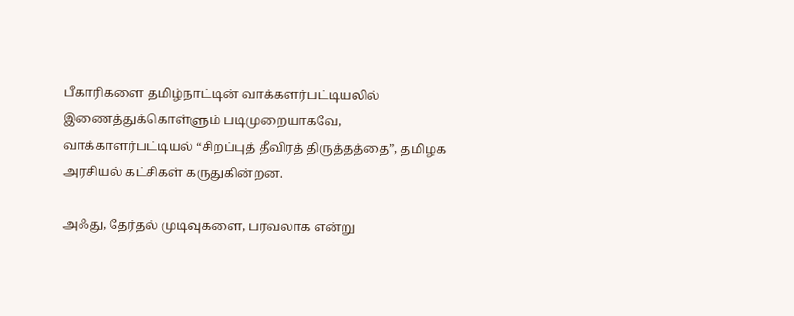பீகாரிகளை தமிழ்நாட்டின் வாக்களர்பட்டியலில் இணைத்துக்கொள்ளும் படிமுறையாகவே, வாக்காளர்பட்டியல் “சிறப்புத் தீவிரத் திருத்தத்தை”, தமிழக அரசியல் கட்சிகள் கருதுகின்றன.

அஃது, தேர்தல் முடிவுகளை, பரவலாக என்று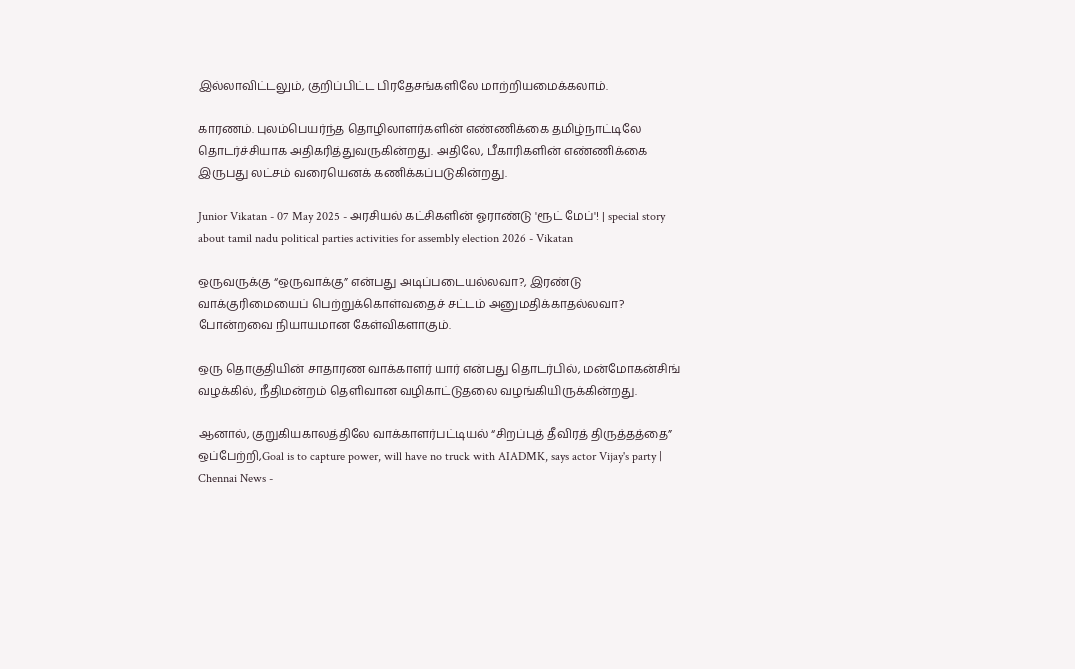இல்லாவிட்டலும், குறிப்பிட்ட பிரதேசங்களிலே மாற்றியமைக்கலாம்.

காரணம். புலம்பெயர்ந்த தொழிலாளர்களின் எண்ணிக்கை தமிழ்நாட்டிலே தொடர்ச்சியாக அதிகரித்துவருகின்றது. அதிலே, பீகாரிகளின் எண்ணிக்கை இருபது லட்சம் வரையெனக் கணிக்கப்படுகின்றது.

Junior Vikatan - 07 May 2025 - அரசியல் கட்சிகளின் ஓராண்டு 'ரூட் மேப்'! | special story about tamil nadu political parties activities for assembly election 2026 - Vikatan

ஒருவருக்கு “ஒருவாக்கு” என்பது அடிப்படையல்லவா?, இரண்டு வாக்குரிமையைப் பெற்றுக்கொள்வதைச் சட்டம் அனுமதிக்காதல்லவா? போன்றவை நியாயமான கேள்விகளாகும்.

ஒரு தொகுதியின் சாதாரண வாக்காளர் யார் என்பது தொடர்பில், மன்மோகன்சிங் வழக்கில், நீதிமன்றம் தெளிவான வழிகாட்டுதலை வழங்கியிருக்கின்றது.

ஆனால், குறுகியகாலத்திலே வாக்காளர்பட்டியல் “சிறப்புத் தீவிரத் திருத்தத்தை” ஒப்பேற்றி,Goal is to capture power, will have no truck with AIADMK, says actor Vijay's party | Chennai News -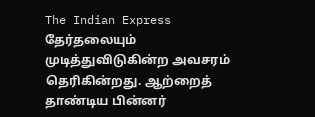The Indian Express தேர்தலையும் முடித்துவிடுகின்ற அவசரம் தெரிகின்றது. ஆற்றைத் தாண்டிய பின்னர்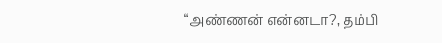“அண்ணன் என்னடா?, தம்பி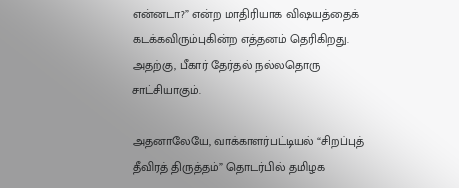என்னடா?” என்ற மாதிரியாக விஷயத்தைக் கடக்கவிரும்புகின்ற எத்தனம் தெரிகிறது. அதற்கு, பீகார் தேர்தல் நல்லதொரு சாட்சியாகும்.

அதனாலேயே, வாக்காளர்பட்டியல் “சிறப்புத் தீவிரத் திருத்தம்” தொடர்பில் தமிழக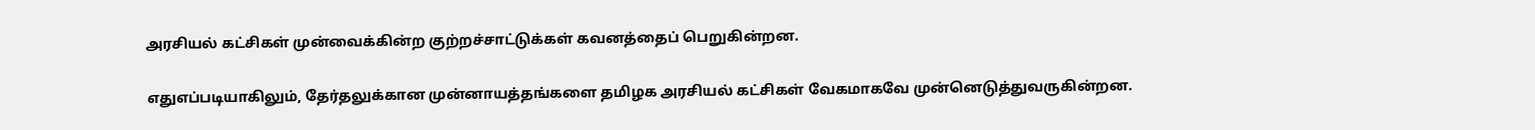அரசியல் கட்சிகள் முன்வைக்கின்ற குற்றச்சாட்டுக்கள் கவனத்தைப் பெறுகின்றன.

எதுஎப்படியாகிலும், தேர்தலுக்கான முன்னாயத்தங்களை தமிழக அரசியல் கட்சிகள் வேகமாகவே முன்னெடுத்துவருகின்றன.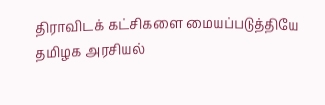திராவிடக் கட்சிகளை மையப்படுத்தியே தமிழக அரசியல்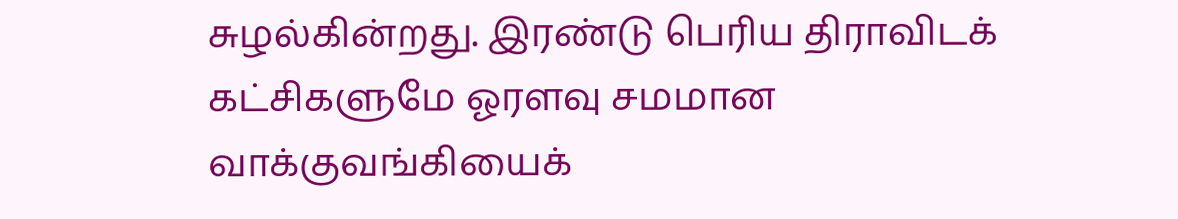சுழல்கின்றது. இரண்டு பெரிய திராவிடக் கட்சிகளுமே ஓரளவு சமமான வாக்குவங்கியைக்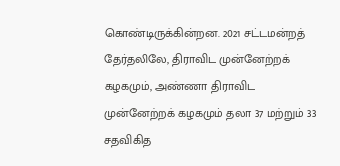கொண்டிருக்கின்றன. 2021 சட்டமன்றத் தேர்தலிலே, திராவிட முன்னேற்றக் கழகமும், அண்ணா திராவிட முன்னேற்றக் கழகமும் தலா 37 மற்றும் 33 சதவிகித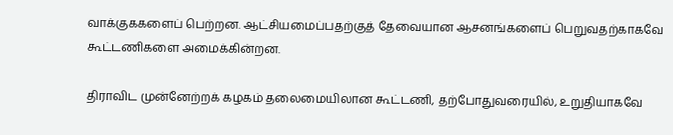வாக்குககளைப் பெற்றன. ஆட்சியமைப்பதற்குத் தேவையான ஆசனங்களைப் பெறுவதற்காகவே கூட்டணிகளை அமைக்கின்றன.

திராவிட முன்னேற்றக் கழகம் தலைமையிலான கூட்டணி, தற்போதுவரையில், உறுதியாகவே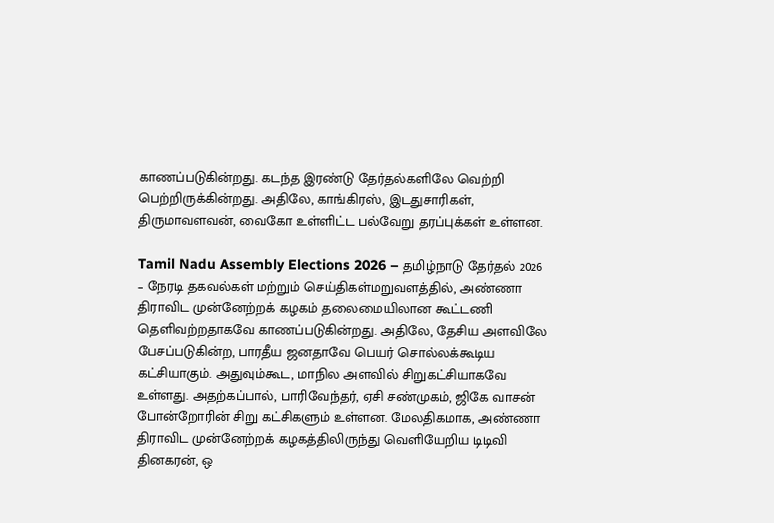காணப்படுகின்றது. கடந்த இரண்டு தேர்தல்களிலே வெற்றி பெற்றிருக்கின்றது. அதிலே, காங்கிரஸ், இடதுசாரிகள், திருமாவளவன், வைகோ உள்ளிட்ட பல்வேறு தரப்புக்கள் உள்ளன.

Tamil Nadu Assembly Elections 2026 – தமிழ்நாடு தேர்தல் 2026 – நேரடி தகவல்கள் மற்றும் செய்திகள்மறுவளத்தில், அண்ணா திராவிட முன்னேற்றக் கழகம் தலைமையிலான கூட்டணி தெளிவற்றதாகவே காணப்படுகின்றது. அதிலே, தேசிய அளவிலே பேசப்படுகின்ற, பாரதீய ஜனதாவே பெயர் சொல்லக்கூடிய கட்சியாகும். அதுவும்கூட, மாநில அளவில் சிறுகட்சியாகவே உள்ளது. அதற்கப்பால், பாரிவேந்தர், ஏசி சண்முகம், ஜிகே வாசன் போன்றோரின் சிறு கட்சிகளும் உள்ளன. மேலதிகமாக, அண்ணா திராவிட முன்னேற்றக் கழகத்திலிருந்து வெளியேறிய டிடிவி தினகரன், ஒ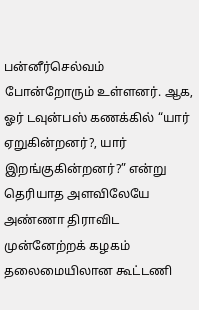பன்னீர்செல்வம் போன்றோரும் உள்ளனர். ஆக, ஓர் டவுன்பஸ் கணக்கில் “யார் ஏறுகின்றனர்?, யார் இறங்குகின்றனர்?” என்று தெரியாத அளவிலேயே அண்ணா திராவிட முன்னேற்றக் கழகம் தலைமையிலான கூட்டணி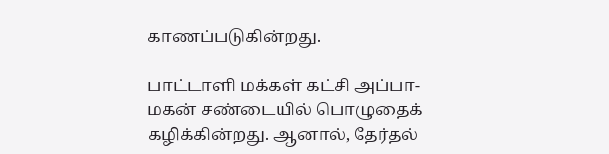காணப்படுகின்றது.

பாட்டாளி மக்கள் கட்சி அப்பா-மகன் சண்டையில் பொழுதைக் கழிக்கின்றது. ஆனால், தேர்தல்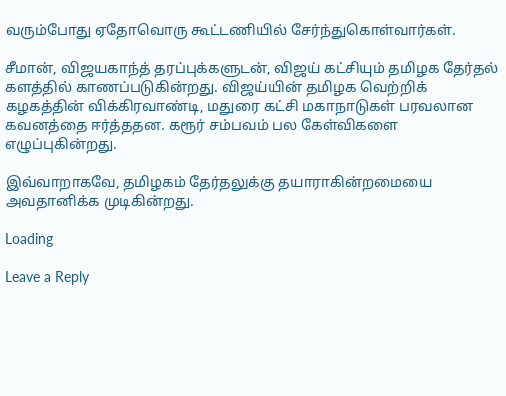வரும்போது ஏதோவொரு கூட்டணியில் சேர்ந்துகொள்வார்கள்.

சீமான், விஜயகாந்த் தரப்புக்களுடன், விஜய் கட்சியும் தமிழக தேர்தல் களத்தில் காணப்படுகின்றது. விஜய்யின் தமிழக வெற்றிக் கழகத்தின் விக்கிரவாண்டி, மதுரை கட்சி மகாநாடுகள் பரவலான கவனத்தை ஈர்த்ததன. கரூர் சம்பவம் பல கேள்விகளை எழுப்புகின்றது.

இவ்வாறாகவே, தமிழகம் தேர்தலுக்கு தயாராகின்றமையை அவதானிக்க முடிகின்றது.

Loading

Leave a Reply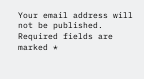Your email address will not be published. Required fields are marked *